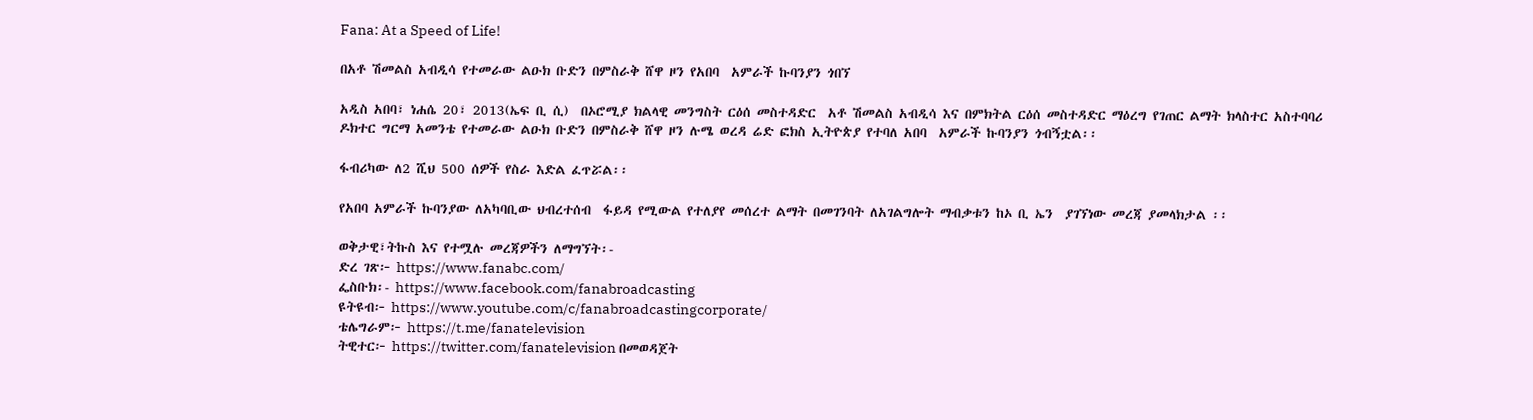Fana: At a Speed of Life!

በአቶ ሽመልስ አብዲሳ የተመራው ልዑክ ቡድን በምስራቅ ሸዋ ዞን የአበባ  አምራች ኩባንያን ጎበኘ

አዲስ አበባ፣ ነሐሴ 20፣ 2013(ኤፍ ቢ ሲ)  በኦሮሚያ ክልላዊ መንግስት ርዕሰ መስተዳድር  አቶ ሽመልስ አብዲሳ እና በምክትል ርዕሰ መስተዳድር ማዕረግ የገጠር ልማት ክላስተር አስተባባሪ ዶክተር ግርማ አመንቴ የተመራው ልዑክ ቡድን በምስራቅ ሸዋ ዞን ሉሜ ወረዳ ሬድ ፎክስ ኢትዮጵያ የተባለ አበባ  አምራች ኩባንያን ጎብኝቷል፡፡

ፋብሪካው ለ2 ሺህ 500 ሰዎች የስራ እድል ፈጥሯል፡፡

የአበባ አምራች ኩባንያው ለአካባቢው ህብረተሰብ  ፋይዳ የሚውል የተለያየ መሰረተ ልማት በመገንባት ለአገልግሎት ማብቃቱን ከኦ ቢ ኤን  ያገኘነው መረጃ ያመላክታል ፡፡

ወቅታዊ፣ትኩስ እና የተሟሉ መረጃዎችን ለማግኘት፡-
ድረ ገጽ፦ https://www.fanabc.com/
ፌስቡክ፡- https://www.facebook.com/fanabroadcasting
ዩትዩብ፦ https://www.youtube.com/c/fanabroadcastingcorporate/
ቴሌግራም፦ https://t.me/fanatelevision
ትዊተር፦ https://twitter.com/fanatelevision በመወዳጀት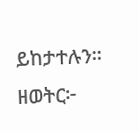ይከታተሉን፡፡
ዘወትር፦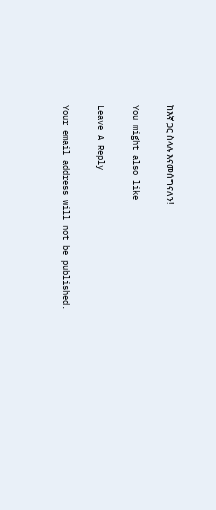ከእኛ ጋር ስላሉ እናመሰግናለን!

You might also like

Leave A Reply

Your email address will not be published.